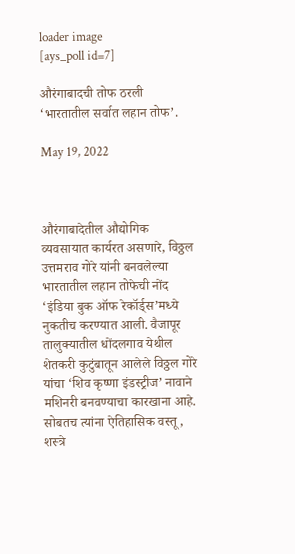loader image
[ays_poll id=7]

औरंगाबादची तोफ ठरली ‘भारतातील सर्वात लहान तोफ’.

May 19, 2022



औरंगाबादेतील औद्योगिक व्यवसायात कार्यरत असणारे, विठ्ठल उत्तमराव गोरे यांनी बनवलेल्या भारतातील लहान तोफेची नोंद ‘इंडिया बुक ऑफ रेकॉर्ड्स’मध्ये नुकतीच करण्यात आली. वैजापूर तालुक्यातील धोंदलगाव येथील शेतकरी कुटुंबातून आलेले विठ्ठल गोरे यांचा ‘शिव कृष्णा इंडस्ट्रीज’ नावाने मशिनरी बनवण्याचा कारखाना आहे. सोबतच त्यांना ऐतिहासिक वस्तू, शस्त्रे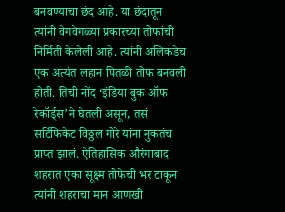बनवण्याचा छंद आहे. या छंदातून त्यांनी वेगवेगळ्या प्रकारच्या तोफांची निर्मिती केलेली आहे. त्यांनी अलिकडेच एक अत्यंत लहान पितळी तोफ बनवली होती. तिची नोंद ‘इंडिया बुक ऑफ रेकॉर्ड्स’ने घेतली असून, तसं सर्टिफिकेट विठ्ठल गोरे यांना नुकतंच प्राप्त झालं. ऐतिहासिक औरंगाबाद शहरात एका सूक्ष्म तोफेची भर टाकून त्यांनी शहराचा मान आणखी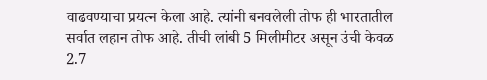वाढवण्याचा प्रयत्न केला आहे. त्यांनी बनवलेली तोफ ही भारतातील सर्वात लहान तोफ आहे. तीची लांबी 5 मिलीमीटर असून उंची केवळ 2.7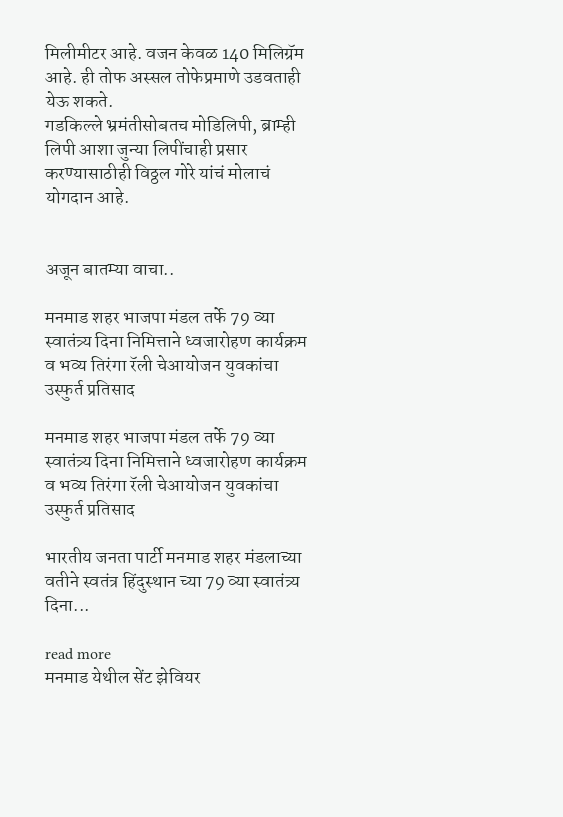मिलीमीटर आहे. वजन केवळ 140 मिलिग्रॅम आहे. ही तोफ अस्सल तोफेप्रमाणे उडवताही येऊ शकते.
गडकिल्ले भ्रमंतीसोबतच मोडिलिपी, ब्राम्ही लिपी आशा जुन्या लिपींचाही प्रसार करण्यासाठीही विठ्ठल गोरे यांचं मोलाचं योगदान आहे.


अजून बातम्या वाचा..

मनमाड शहर भाजपा मंडल तर्फे 79 व्या स्वातंत्र्य दिना निमित्ताने ध्वजारोहण कार्यक्रम व भव्य तिरंगा रॅली चेआयोजन युवकांचा उस्फुर्त प्रतिसाद

मनमाड शहर भाजपा मंडल तर्फे 79 व्या स्वातंत्र्य दिना निमित्ताने ध्वजारोहण कार्यक्रम व भव्य तिरंगा रॅली चेआयोजन युवकांचा उस्फुर्त प्रतिसाद

भारतीय जनता पार्टी मनमाड शहर मंडलाच्या वतीने स्वतंत्र हिंदुस्थान च्या 79 व्या स्वातंत्र्य दिना...

read more
मनमाड येथील सेंट झेवियर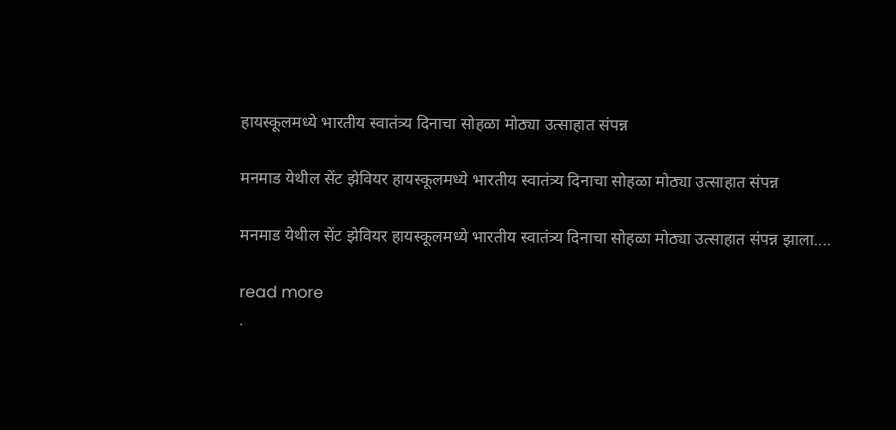हायस्कूलमध्ये भारतीय स्वातंत्र्य दिनाचा सोहळा मोठ्या उत्साहात संपन्न

मनमाड येथील सेंट झेवियर हायस्कूलमध्ये भारतीय स्वातंत्र्य दिनाचा सोहळा मोठ्या उत्साहात संपन्न

मनमाड येथील सेंट झेवियर हायस्कूलमध्ये भारतीय स्वातंत्र्य दिनाचा सोहळा मोठ्या उत्साहात संपन्न झाला....

read more
.